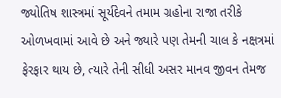જ્યોતિષ શાસ્ત્રમાં સૂર્યદેવને તમામ ગ્રહોના રાજા તરીકે ઓળખવામાં આવે છે અને જ્યારે પણ તેમની ચાલ કે નક્ષત્રમાં ફેરફાર થાય છે, ત્યારે તેની સીધી અસર માનવ જીવન તેમજ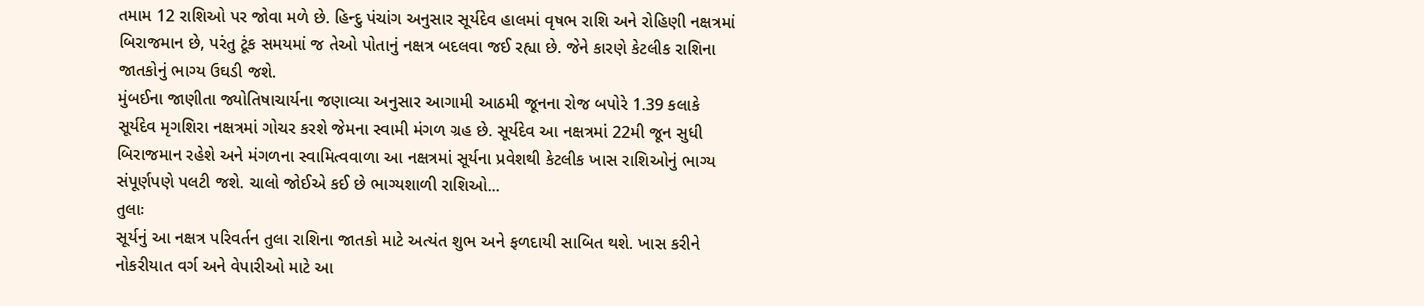તમામ 12 રાશિઓ પર જોવા મળે છે. હિન્દુ પંચાંગ અનુસાર સૂર્યદેવ હાલમાં વૃષભ રાશિ અને રોહિણી નક્ષત્રમાં બિરાજમાન છે, પરંતુ ટૂંક સમયમાં જ તેઓ પોતાનું નક્ષત્ર બદલવા જઈ રહ્યા છે. જેને કારણે કેટલીક રાશિના જાતકોનું ભાગ્ય ઉઘડી જશે.
મુંબઈના જાણીતા જ્યોતિષાચાર્યના જણાવ્યા અનુસાર આગામી આઠમી જૂનના રોજ બપોરે 1.39 કલાકે સૂર્યદેવ મૃગશિરા નક્ષત્રમાં ગોચર કરશે જેમના સ્વામી મંગળ ગ્રહ છે. સૂર્યદેવ આ નક્ષત્રમાં 22મી જૂન સુધી બિરાજમાન રહેશે અને મંગળના સ્વામિત્વવાળા આ નક્ષત્રમાં સૂર્યના પ્રવેશથી કેટલીક ખાસ રાશિઓનું ભાગ્ય સંપૂર્ણપણે પલટી જશે. ચાલો જોઈએ કઈ છે ભાગ્યશાળી રાશિઓ...
તુલાઃ
સૂર્યનું આ નક્ષત્ર પરિવર્તન તુલા રાશિના જાતકો માટે અત્યંત શુભ અને ફળદાયી સાબિત થશે. ખાસ કરીને નોકરીયાત વર્ગ અને વેપારીઓ માટે આ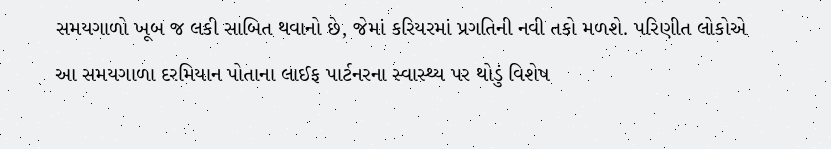સમયગાળો ખૂબ જ લકી સાબિત થવાનો છે, જેમાં કરિયરમાં પ્રગતિની નવી તકો મળશે. પરિણીત લોકોએ આ સમયગાળા દરમિયાન પોતાના લાઈફ પાર્ટનરના સ્વાસ્થ્ય પર થોડું વિશેષ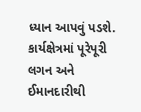ધ્યાન આપવું પડશે. કાર્યક્ષેત્રમાં પૂરેપૂરી લગન અને ઈમાનદારીથી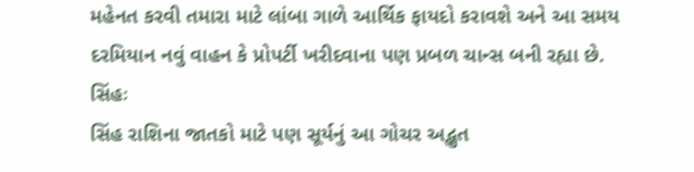મહેનત કરવી તમારા માટે લાંબા ગાળે આર્થિક ફાયદો કરાવશે અને આ સમય દરમિયાન નવું વાહન કે પ્રોપર્ટી ખરીદવાના પણ પ્રબળ ચાન્સ બની રહ્યા છે.
સિંહઃ
સિંહ રાશિના જાતકો માટે પણ સૂર્યનું આ ગોચર અદ્ભુત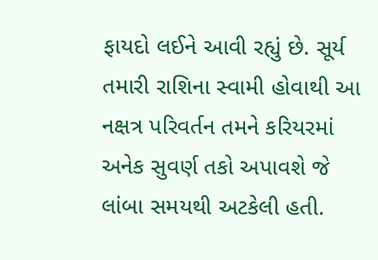ફાયદો લઈને આવી રહ્યું છે. સૂર્ય તમારી રાશિના સ્વામી હોવાથી આ નક્ષત્ર પરિવર્તન તમને કરિયરમાં અનેક સુવર્ણ તકો અપાવશે જે લાંબા સમયથી અટકેલી હતી.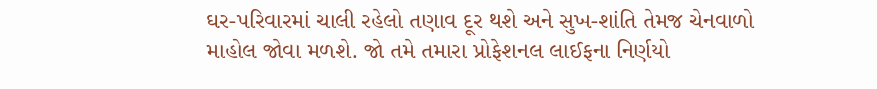ઘર-પરિવારમાં ચાલી રહેલો તણાવ દૂર થશે અને સુખ-શાંતિ તેમજ ચેનવાળો માહોલ જોવા મળશે. જો તમે તમારા પ્રોફેશનલ લાઈફના નિર્ણયો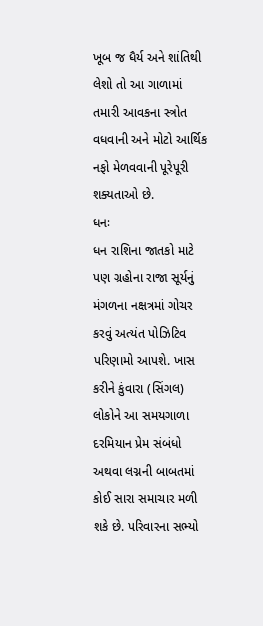ખૂબ જ ધૈર્ય અને શાંતિથી લેશો તો આ ગાળામાં તમારી આવકના સ્ત્રોત વધવાની અને મોટો આર્થિક નફો મેળવવાની પૂરેપૂરી શક્યતાઓ છે.
ધનઃ
ધન રાશિના જાતકો માટે પણ ગ્રહોના રાજા સૂર્યનું મંગળના નક્ષત્રમાં ગોચર કરવું અત્યંત પોઝિટિવ પરિણામો આપશે. ખાસ કરીને કુંવારા (સિંગલ) લોકોને આ સમયગાળા દરમિયાન પ્રેમ સંબંધો અથવા લગ્નની બાબતમાં કોઈ સારા સમાચાર મળી શકે છે. પરિવારના સભ્યો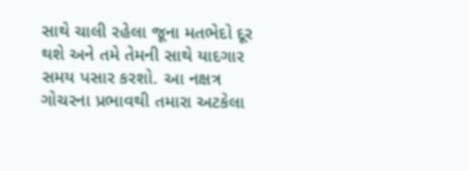સાથે ચાલી રહેલા જૂના મતભેદો દૂર થશે અને તમે તેમની સાથે યાદગાર સમય પસાર કરશો. આ નક્ષત્ર ગોચરના પ્રભાવથી તમારા અટકેલા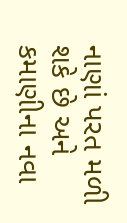નાણાં પરત મળી શકે છે અને કમાણીના નવા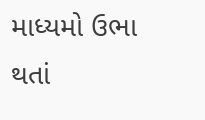માધ્યમો ઉભા થતાં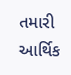તમારી આર્થિક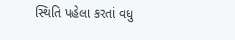સ્થિતિ પહેલા કરતાં વધુ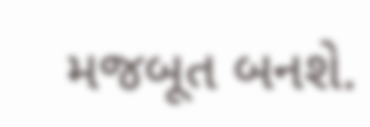મજબૂત બનશે.